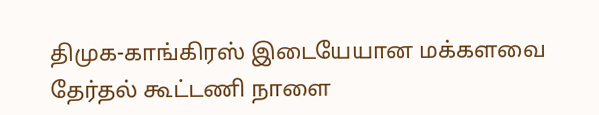திமுக-காங்கிரஸ் இடையேயான மக்களவை தேர்தல் கூட்டணி நாளை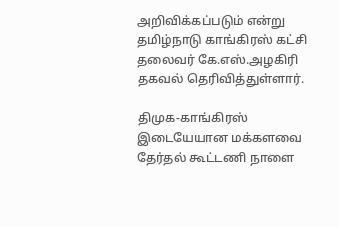அறிவிக்கப்படும் என்று தமிழ்நாடு காங்கிரஸ் கட்சி தலைவர் கே.எஸ்.அழகிரி தகவல் தெரிவித்துள்ளார்.

திமுக-காங்கிரஸ் இடையேயான மக்களவை தேர்தல் கூட்டணி நாளை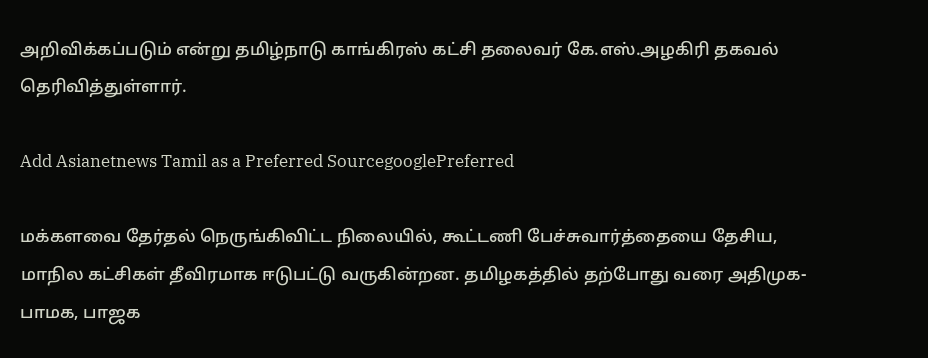அறிவிக்கப்படும் என்று தமிழ்நாடு காங்கிரஸ் கட்சி தலைவர் கே.எஸ்.அழகிரி தகவல் தெரிவித்துள்ளார்.

Add Asianetnews Tamil as a Preferred SourcegooglePreferred

மக்களவை தேர்தல் நெருங்கிவிட்ட நிலையில், கூட்டணி பேச்சுவார்த்தையை தேசிய, மாநில கட்சிகள் தீவிரமாக ஈடுபட்டு வருகின்றன. தமிழகத்தில் தற்போது வரை அதிமுக- பாமக, பாஜக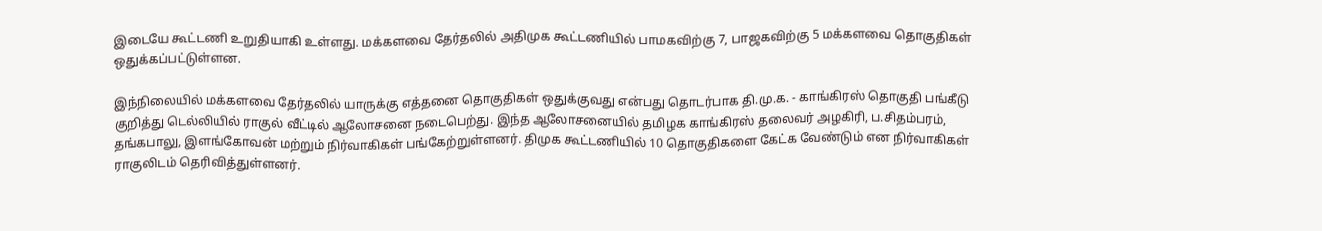இடையே கூட்டணி உறுதியாகி உள்ளது. மக்களவை தேர்தலில் அதிமுக கூட்டணியில் பாமகவிற்கு 7, பாஜகவிற்கு 5 மக்களவை தொகுதிகள் ஒதுக்கப்பட்டுள்ளன.

இந்நிலையில் மக்களவை தேர்தலில் யாருக்கு எத்தனை தொகுதிகள் ஒதுக்குவது என்பது தொடர்பாக தி.மு.க. - காங்கிரஸ் தொகுதி பங்கீடு குறித்து டெல்லியில் ராகுல் வீட்டில் ஆலோசனை நடைபெற்து. இந்த ஆலோசனையில் தமிழக காங்கிரஸ் தலைவர் அழகிரி, ப.சிதம்பரம், தங்கபாலு, இளங்கோவன் மற்றும் நிர்வாகிகள் பங்கேற்றுள்ளனர். திமுக கூட்டணியில் 10 தொகுதிகளை கேட்க வேண்டும் என நிர்வாகிகள் ராகுலிடம் தெரிவித்துள்ளனர்.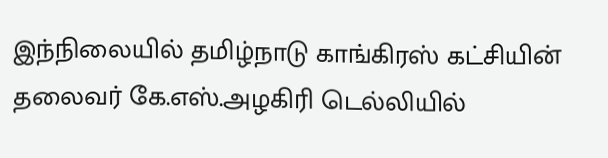இந்நிலையில் தமிழ்நாடு காங்கிரஸ் கட்சியின் தலைவர் கே.எஸ்.அழகிரி டெல்லியில்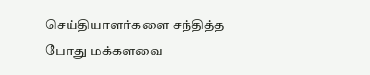செய்தியாளர்களை சந்தித்த போது மக்களவை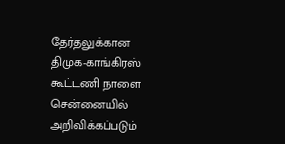தேர்தலுக்கான திமுக-காங்கிரஸ் கூட்டணி நாளை சென்னையில் அறிவிக்கப்படும்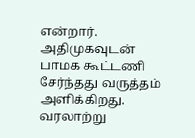என்றார். அதிமுகவுடன் பாமக கூட்டணி சேர்ந்தது வருத்தம் அளிக்கிறது. வரலாற்று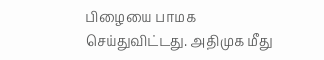பிழையை பாமக செய்துவிட்டது. அதிமுக மீது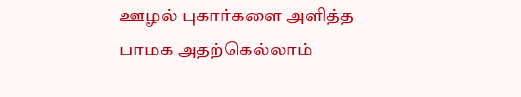ஊழல் புகார்களை அளித்த பாமக அதற்கெல்லாம்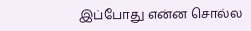இப்போது என்ன சொல்ல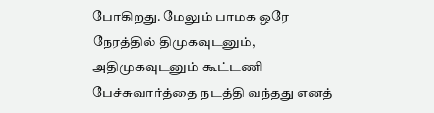போகிறது. மேலும் பாமக ஒரே நேரத்தில் திமுகவுடனும், அதிமுகவுடனும் கூட்டணி பேச்சுவார்த்தை நடத்தி வந்தது எனத்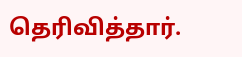தெரிவித்தார்.